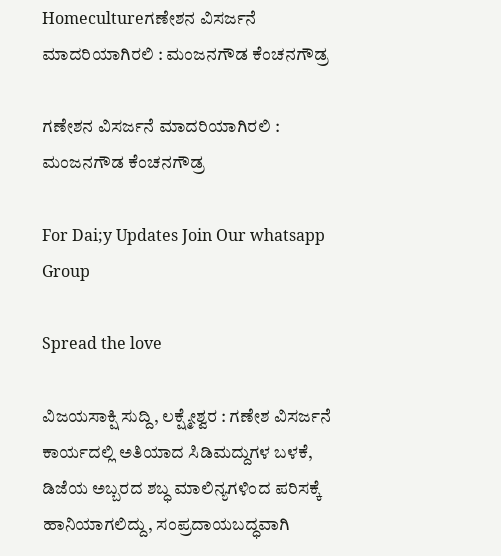Homecultureಗಣೇಶನ ವಿಸರ್ಜನೆ ಮಾದರಿಯಾಗಿರಲಿ : ಮಂಜನಗೌಡ ಕೆಂಚನಗೌಡ್ರ

ಗಣೇಶನ ವಿಸರ್ಜನೆ ಮಾದರಿಯಾಗಿರಲಿ : ಮಂಜನಗೌಡ ಕೆಂಚನಗೌಡ್ರ

For Dai;y Updates Join Our whatsapp Group

Spread the love

ವಿಜಯಸಾಕ್ಷಿ ಸುದ್ದಿ, ಲಕ್ಷ್ಮೇಶ್ವರ : ಗಣೇಶ ವಿಸರ್ಜನೆ ಕಾರ್ಯದಲ್ಲಿ ಅತಿಯಾದ ಸಿಡಿಮದ್ದುಗಳ ಬಳಕೆ, ಡಿಜೆಯ ಅಬ್ಬರದ ಶಬ್ಧ ಮಾಲಿನ್ಯಗಳಿಂದ ಪರಿಸಕ್ಕೆ ಹಾನಿಯಾಗಲಿದ್ದು, ಸಂಪ್ರದಾಯಬದ್ಧವಾಗಿ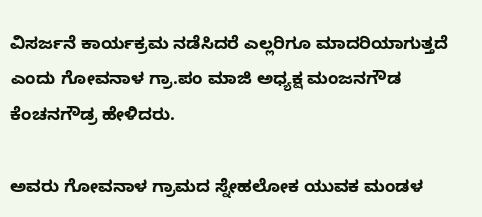ವಿಸರ್ಜನೆ ಕಾರ್ಯಕ್ರಮ ನಡೆಸಿದರೆ ಎಲ್ಲರಿಗೂ ಮಾದರಿಯಾಗುತ್ತದೆ ಎಂದು ಗೋವನಾಳ ಗ್ರಾ.ಪಂ ಮಾಜಿ ಅಧ್ಯಕ್ಷ ಮಂಜನಗೌಡ ಕೆಂಚನಗೌಡ್ರ ಹೇಳಿದರು.

ಅವರು ಗೋವನಾಳ ಗ್ರಾಮದ ಸ್ನೇಹಲೋಕ ಯುವಕ ಮಂಡಳ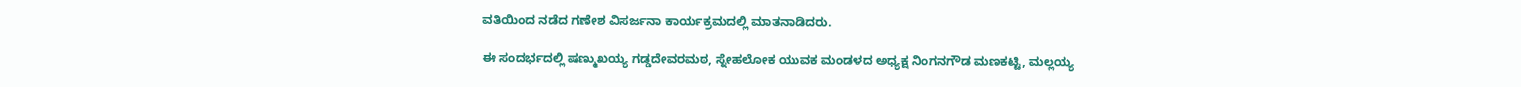ವತಿಯಿಂದ ನಡೆದ ಗಣೇಶ ವಿಸರ್ಜನಾ ಕಾರ್ಯಕ್ರಮದಲ್ಲಿ ಮಾತನಾಡಿದರು.

ಈ ಸಂದರ್ಭದಲ್ಲಿ ಷಣ್ಮುಖಯ್ಯ ಗಡ್ಡದೇವರಮಠ, ಸ್ನೇಹಲೋಕ ಯುವಕ ಮಂಡಳದ ಅಧ್ಯಕ್ಷ ನಿಂಗನಗೌಡ ಮಣಕಟ್ಟಿ, ಮಲ್ಲಯ್ಯ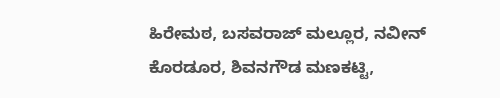ಹಿರೇಮಠ, ಬಸವರಾಜ್ ಮಲ್ಲೂರ, ನವೀನ್ ಕೊರಡೂರ, ಶಿವನಗೌಡ ಮಣಕಟ್ಟಿ,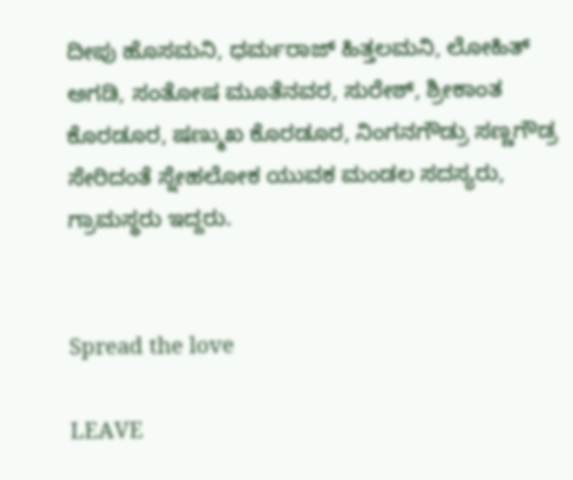ದೀಪು ಹೊಸಮನಿ, ಧರ್ಮರಾಜ್ ಹಿತ್ತಲಮನಿ, ಲೋಹಿತ್ ಅಗಡಿ, ಸಂತೋಷ ಮೂತೆನವರ, ಸುರೇಶ್, ಶ್ರೀಕಾಂತ ಕೊರಡೂರ, ಷಣ್ಮುಖ ಕೊರಡೂರ, ನಿಂಗನಗೌಡ್ರು ಸಣ್ಣಗೌಡ್ರ ಸೇರಿದಂತೆ ಸ್ನೇಹಲೋಕ ಯುವಕ ಮಂಡಲ ಸದಸ್ಯರು, ಗ್ರಾಮಸ್ಥರು ಇದ್ದರು.


Spread the love

LEAVE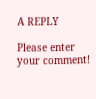A REPLY

Please enter your comment!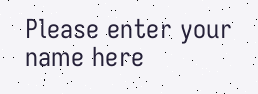Please enter your name here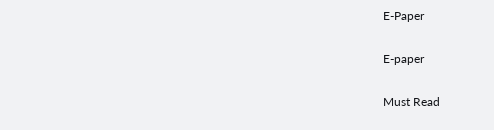E-Paper

E-paper

Must Read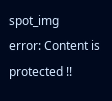spot_img
error: Content is protected !!